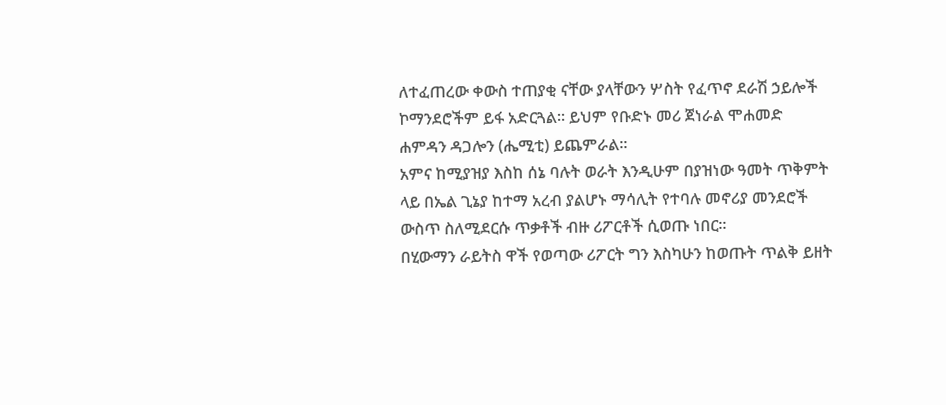ለተፈጠረው ቀውስ ተጠያቂ ናቸው ያላቸውን ሦስት የፈጥኖ ደራሽ ኃይሎች ኮማንደሮችም ይፋ አድርጓል። ይህም የቡድኑ መሪ ጀነራል ሞሐመድ ሐምዳን ዳጋሎን (ሔሚቲ) ይጨምራል።
አምና ከሚያዝያ እስከ ሰኔ ባሉት ወራት እንዲሁም በያዝነው ዓመት ጥቅምት ላይ በኤል ጊኔያ ከተማ አረብ ያልሆኑ ማሳሊት የተባሉ መኖሪያ መንደሮች ውስጥ ስለሚደርሱ ጥቃቶች ብዙ ሪፖርቶች ሲወጡ ነበር።
በሂውማን ራይትስ ዋች የወጣው ሪፖርት ግን እስካሁን ከወጡት ጥልቅ ይዘት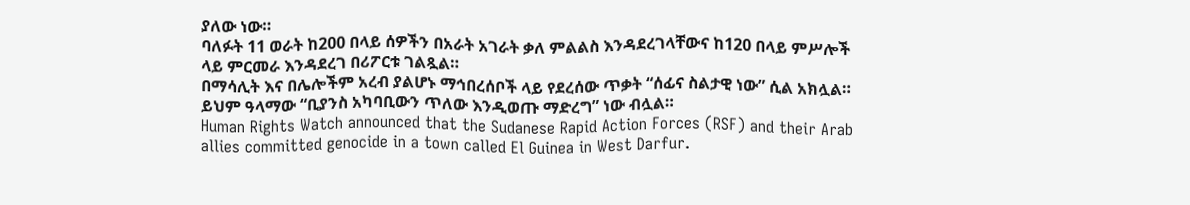ያለው ነው።
ባለፉት 11 ወራት ከ200 በላይ ሰዎችን በአራት አገራት ቃለ ምልልስ እንዳደረገላቸውና ከ120 በላይ ምሥሎች ላይ ምርመራ እንዳደረገ በሪፖርቱ ገልጿል።
በማሳሊት እና በሌሎችም አረብ ያልሆኑ ማኅበረሰቦች ላይ የደረሰው ጥቃት “ሰፊና ስልታዊ ነው” ሲል አክሏል።
ይህም ዓላማው “ቢያንስ አካባቢውን ጥለው እንዲወጡ ማድረግ” ነው ብሏል።
Human Rights Watch announced that the Sudanese Rapid Action Forces (RSF) and their Arab allies committed genocide in a town called El Guinea in West Darfur.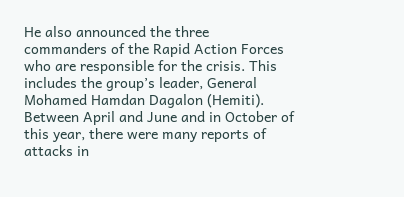He also announced the three commanders of the Rapid Action Forces who are responsible for the crisis. This includes the group’s leader, General Mohamed Hamdan Dagalon (Hemiti).
Between April and June and in October of this year, there were many reports of attacks in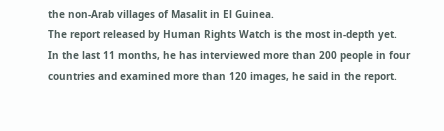the non-Arab villages of Masalit in El Guinea.
The report released by Human Rights Watch is the most in-depth yet.
In the last 11 months, he has interviewed more than 200 people in four countries and examined more than 120 images, he said in the report.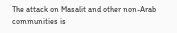The attack on Masalit and other non-Arab communities is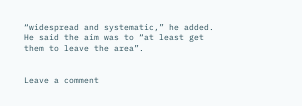“widespread and systematic,” he added.
He said the aim was to “at least get them to leave the area”.


Leave a comment